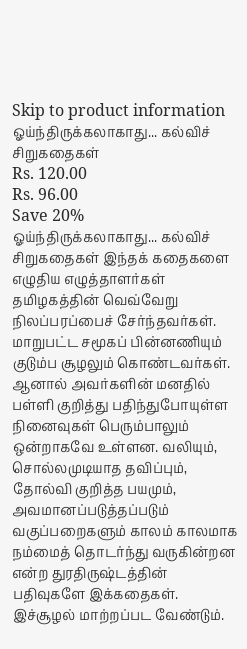Skip to product information
ஓய்ந்திருக்கலாகாது... கல்விச் சிறுகதைகள்
Rs. 120.00
Rs. 96.00
Save 20%
ஓய்ந்திருக்கலாகாது... கல்விச் சிறுகதைகள் இந்தக் கதைகளை எழுதிய எழுத்தாளர்கள் தமிழகத்தின் வெவ்வேறு நிலப்பரப்பைச் சேர்ந்தவர்கள். மாறுபட்ட சமூகப் பின்னணியும் குடும்ப சூழலும் கொண்டவர்கள். ஆனால் அவர்களின் மனதில் பள்ளி குறித்து பதிந்துபோயுள்ள நினைவுகள் பெரும்பாலும் ஒன்றாகவே உள்ளன. வலியும், சொல்லமுடியாத தவிப்பும், தோல்வி குறித்த பயமும், அவமானப்படுத்தப்படும் வகுப்பறைகளும் காலம் காலமாக நம்மைத் தொடர்ந்து வருகின்றன என்ற துரதிருஷ்டத்தின் பதிவுகளே இக்கதைகள். இச்சூழல் மாற்றப்பட வேண்டும்.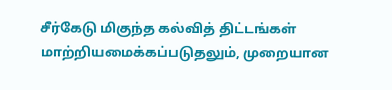சீர்கேடு மிகுந்த கல்வித் திட்டங்கள் மாற்றியமைக்கப்படுதலும், முறையான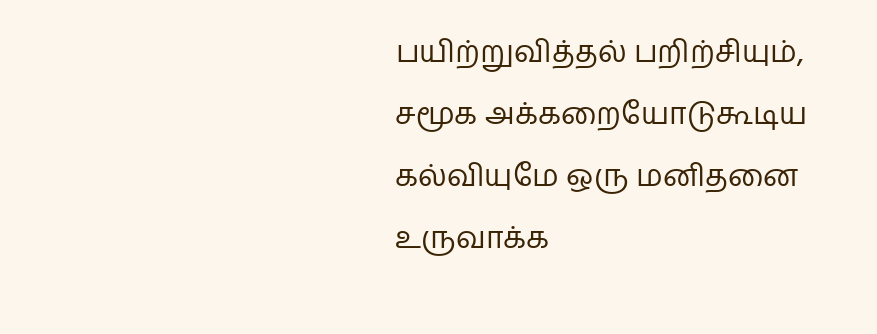பயிற்றுவித்தல் பறிற்சியும், சமூக அக்கறையோடுகூடிய கல்வியுமே ஒரு மனிதனை உருவாக்க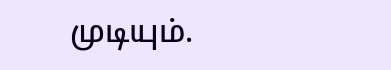முடியும்.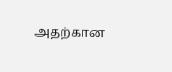அதற்கான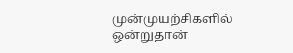முன்முயற்சிகளில் ஒன்றுதான்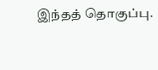இந்தத் தொகுப்பு.